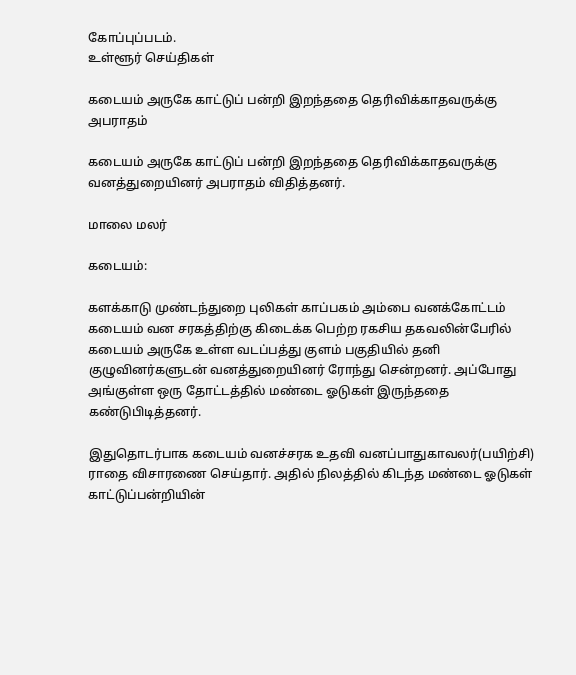கோப்புப்படம்.
உள்ளூர் செய்திகள்

கடையம் அருகே காட்டுப் பன்றி இறந்ததை தெரிவிக்காதவருக்கு அபராதம்

கடையம் அருகே காட்டுப் பன்றி இறந்ததை தெரிவிக்காதவருக்கு வனத்துறையினர் அபராதம் விதித்தனர்.

மாலை மலர்

கடையம்:

களக்காடு முண்டந்துறை புலிகள் காப்பகம் அம்பை வனக்கோட்டம் கடையம் வன சரகத்திற்கு கிடைக்க பெற்ற ரகசிய தகவலின்பேரில் கடையம் அருகே உள்ள வடப்பத்து குளம் பகுதியில் தனி குழுவினர்களுடன் வனத்துறையினர் ரோந்து சென்றனர். அப்போது அங்குள்ள ஒரு தோட்டத்தில் மண்டை ஓடுகள் இருந்ததை கண்டுபிடித்தனர்.

இதுதொடர்பாக கடையம் வனச்சரக உதவி வனப்பாதுகாவலர்(பயிற்சி) ராதை விசாரணை செய்தார். அதில் நிலத்தில் கிடந்த மண்டை ஓடுகள் காட்டுப்பன்றியின்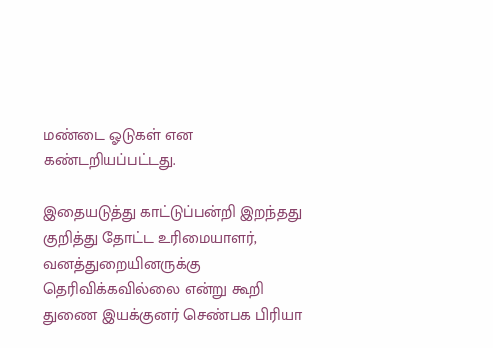மண்டை ஓடுகள் என கண்டறியப்பட்டது.

இதையடுத்து காட்டுப்பன்றி இறந்தது குறித்து தோட்ட உரிமையாளர், வனத்துறையினருக்கு தெரிவிக்கவில்லை என்று கூறி துணை இயக்குனர் செண்பக பிரியா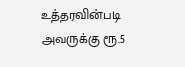உத்தரவின்படி அவருக்கு ரூ.5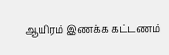ஆயிரம் இணக்க கட்டணம்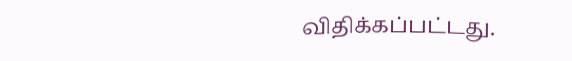விதிக்கப்பட்டது.